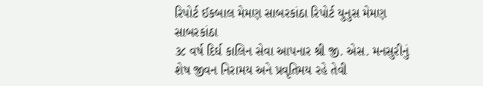રિપોર્ટ ઈકબાલ મેમણ સાબરકાંઠા રિપોર્ટ યુનુસ મેમણ સાબરકાંઠા
૩૮ વર્ષ દિર્ઘ કાલિન સેવા આપનાર શ્રી જી. એસ. મનસુરીનું શેષ જીવન નિરામય અને પ્રવૃતિમય રહે તેવી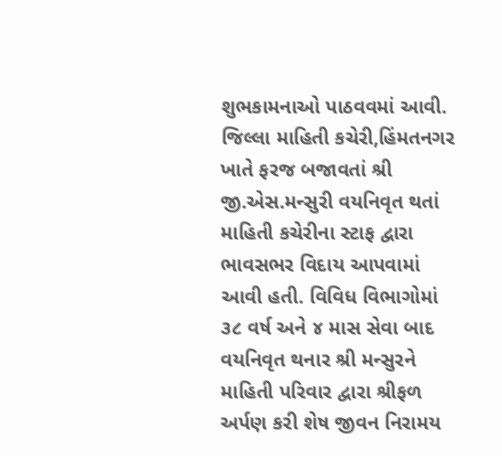શુભકામનાઓ પાઠવવમાં આવી.
જિલ્લા માહિતી કચેરી,હિંમતનગર ખાતે ફરજ બજાવતાં શ્રી જી.એસ.મન્સુરી વયનિવૃત થતાં માહિતી કચેરીના સ્ટાફ દ્વારા ભાવસભર વિદાય આપવામાં આવી હતી. વિવિધ વિભાગોમાં ૩૮ વર્ષ અને ૪ માસ સેવા બાદ વયનિવૃત થનાર શ્રી મન્સુરને માહિતી પરિવાર દ્વારા શ્રીફળ અર્પણ કરી શેષ જીવન નિરામય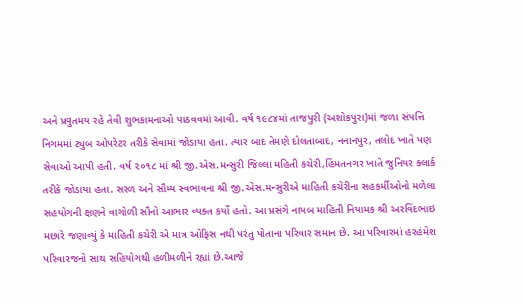અને પ્રવુતમય રહે તેવી શુભકામનાઓ પાઠવવમાં આવી. વર્ષ ૧૯૮૪માં તાજપુરી (અશોકપુરા)માં જળા સંપત્તિ નિગમમાં ટ્યુબ ઓપરેટર તરીકે સેવામાં જોડાયા હતા. ત્યાર બાદ તેમણે દોલતાબાદ, નનાનપુર, તલોદ ખાતે પણ સેવાઓ આપી હતી. વર્ષ ૨૦૧૮ માં શ્રી જી.એસ.મન્સુરી જિલ્લા મહિતી કચેરી,હિંમતનગર ખાતે જુનિયર ક્લાર્ક તરીકે જોડાયા હતા. સરળ અને સૌમ્ય સ્વભાવના શ્રી જી.એસ.મન્સુરીએ માહિતી કચેરીના સહકર્મીઓનો મળેલા સહયોગની ક્ષણને વાગોળી સૌનો આભાર વ્યક્ત કર્યો હતો. આ પ્રસંગે નાયબ માહિતી નિયામક શ્રી અરવિંદભાઇ મછારે જણાવ્યું કે માહિતી કચેરી એ માત્ર ઓફિસ નથી પરંતુ પોતાના પરિવાર સમાન છે. આ પરિવારમાં હરહંમેશ પરિવારજનો સાથ સહિયોગથી હળીમળીને રહ્યાં છે.આજે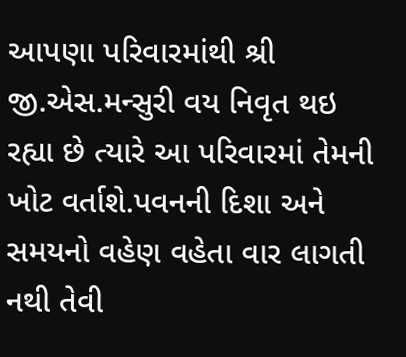આપણા પરિવારમાંથી શ્રી જી.એસ.મન્સુરી વય નિવૃત થઇ રહ્યા છે ત્યારે આ પરિવારમાં તેમની ખોટ વર્તાશે.પવનની દિશા અને સમયનો વહેણ વહેતા વાર લાગતી નથી તેવી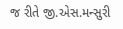જ રીતે જી.એસ.મન્સુરી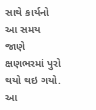સાથે કાર્યનો આ સમય જાણે ક્ષણભરમાં પુરો થયો થઇ ગયો. આ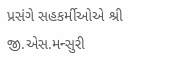પ્રસંગે સહકર્મીઓએ શ્રી જી.એસ.મન્સુરી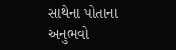સાથેના પોતાના અનુભવો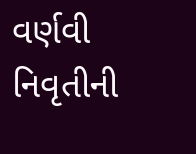વર્ણવી નિવૃતીની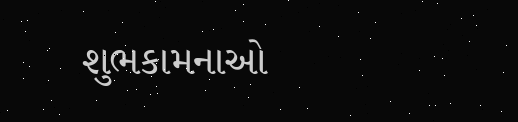શુભકામનાઓ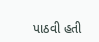પાઠવી હતી